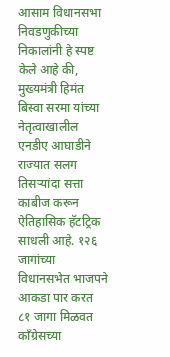आसाम विधानसभा निवडणुकीच्या निकालांनी हे स्पष्ट केले आहे की, मुख्यमंत्री हिमंत बिस्वा सरमा यांच्या नेतृत्वाखालील एनडीए आघाडीने राज्यात सलग तिसऱ्यांदा सत्ता काबीज करून ऐतिहासिक हॅटट्रिक साधली आहे. १२६ जागांच्या विधानसभेत भाजपने आकडा पार करत ८१ जागा मिळवत काँग्रेसच्या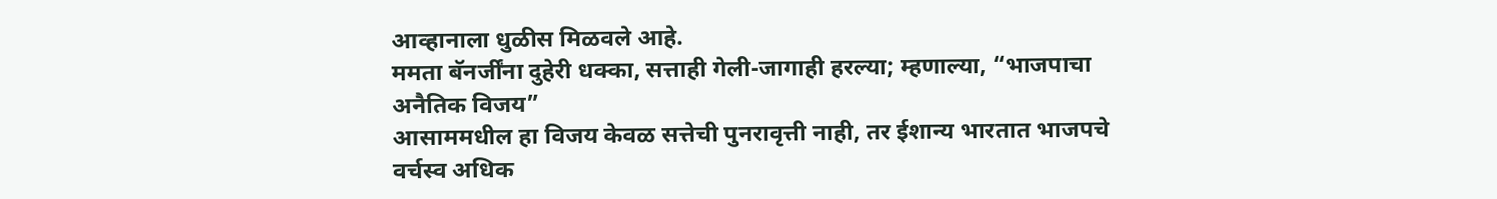आव्हानाला धुळीस मिळवले आहे.
ममता बॅनर्जींना दुहेरी धक्का, सत्ताही गेली-जागाही हरल्या; म्हणाल्या, “भाजपाचा अनैतिक विजय”
आसाममधील हा विजय केवळ सत्तेची पुनरावृत्ती नाही, तर ईशान्य भारतात भाजपचे वर्चस्व अधिक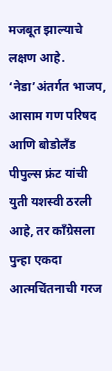मजबूत झाल्याचे लक्षण आहे. ‘नेडा’अंतर्गत भाजप, आसाम गण परिषद आणि बोडोलँड पीपुल्स फ्रंट यांची युती यशस्वी ठरली आहे, तर काँग्रेसला पुन्हा एकदा आत्मचिंतनाची गरज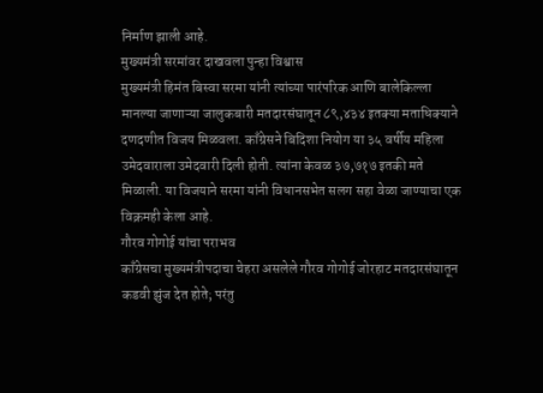निर्माण झाली आहे.
मुख्यमंत्री सरमांवर दाखवला पुन्हा विश्वास
मुख्यमंत्री हिमंत बिस्वा सरमा यांनी त्यांच्या पारंपरिक आणि बालेकिल्ला मानल्या जाणाऱ्या जालुकबारी मतदारसंघातून ८९,४३४ इतक्या मताधिक्याने दणदणीत विजय मिळवला. काँग्रेसने बिदिशा नियोग या ३५ वर्षीय महिला उमेदवाराला उमेदवारी दिली होती. त्यांना केवळ ३७,७१७ इतकी मते मिळाली. या विजयाने सरमा यांनी विधानसभेत सलग सहा वेळा जाण्याचा एक विक्रमही केला आहे.
गौरव गोगोई यांचा पराभव
काँग्रेसचा मुख्यमंत्रीपदाचा चेहरा असलेले गौरव गोगोई जोरहाट मतदारसंघातून कडवी झुंज देत होते; परंतु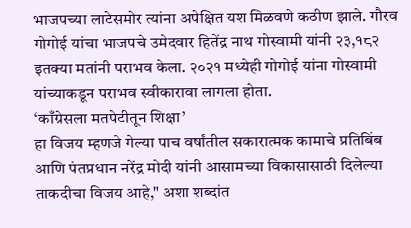भाजपच्या लाटेसमोर त्यांना अपेक्षित यश मिळवणे कठीण झाले. गौरव गोगोई यांचा भाजपचे उमेदवार हितेंद्र नाथ गोस्वामी यांनी २३,१८२ इतक्या मतांनी पराभव केला. २०२१ मध्येही गोगोई यांना गोस्वामी यांच्याकडून पराभव स्वीकारावा लागला होता.
‘काँग्रेसला मतपेटीतून शिक्षा’
हा विजय म्हणजे गेल्या पाच वर्षांतील सकारात्मक कामाचे प्रतिबिंब आणि पंतप्रधान नरेंद्र मोदी यांनी आसामच्या विकासासाठी दिलेल्या ताकदीचा विजय आहे," अशा शब्दांत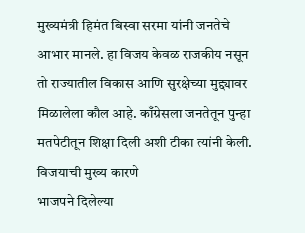मुख्यमंत्री हिमंत बिस्वा सरमा यांनी जनतेचे आभार मानले. हा विजय केवळ राजकीय नसून तो राज्यातील विकास आणि सुरक्षेच्या मुद्द्यावर मिळालेला कौल आहे. काँग्रेसला जनतेतून पुन्हा मतपेटीतून शिक्षा दिली अशी टीका त्यांनी केली.
विजयाची मुख्य कारणे
भाजपने दिलेल्या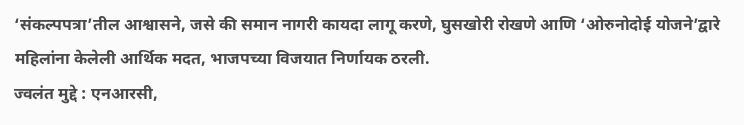‘संकल्पपत्रा’तील आश्वासने, जसे की समान नागरी कायदा लागू करणे, घुसखोरी रोखणे आणि ‘ओरुनोदोई योजने’द्वारे महिलांना केलेली आर्थिक मदत, भाजपच्या विजयात निर्णायक ठरली.
ज्वलंत मुद्दे : एनआरसी,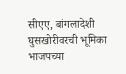सीएए, बांगलादेशी घुसखोरीवरची भूमिका भाजपच्या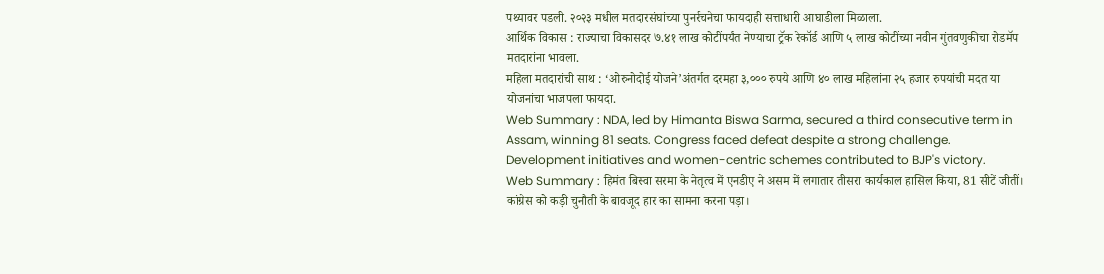पथ्यावर पडली. २०२३ मधील मतदारसंघांच्या पुनर्रचनेचा फायदाही सत्ताधारी आघाडीला मिळाला.
आर्थिक विकास : राज्याचा विकासदर ७.४१ लाख कोटींपर्यंत नेण्याचा ट्रॅक रेकॉर्ड आणि ५ लाख कोटींच्या नवीन गुंतवणुकीचा रोडमॅप मतदारांना भावला.
महिला मतदारांची साथ : ‘ओरुनोदोई योजने’अंतर्गत दरमहा ३,००० रुपये आणि ४० लाख महिलांना २५ हजार रुपयांची मदत या योजनांचा भाजपला फायदा.
Web Summary : NDA, led by Himanta Biswa Sarma, secured a third consecutive term in Assam, winning 81 seats. Congress faced defeat despite a strong challenge. Development initiatives and women-centric schemes contributed to BJP's victory.
Web Summary : हिमंत बिस्वा सरमा के नेतृत्व में एनडीए ने असम में लगातार तीसरा कार्यकाल हासिल किया, 81 सीटें जीतीं। कांग्रेस को कड़ी चुनौती के बावजूद हार का सामना करना पड़ा।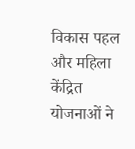विकास पहल और महिला केंद्रित योजनाओं ने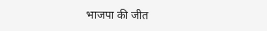भाजपा की जीत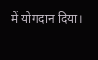में योगदान दिया।